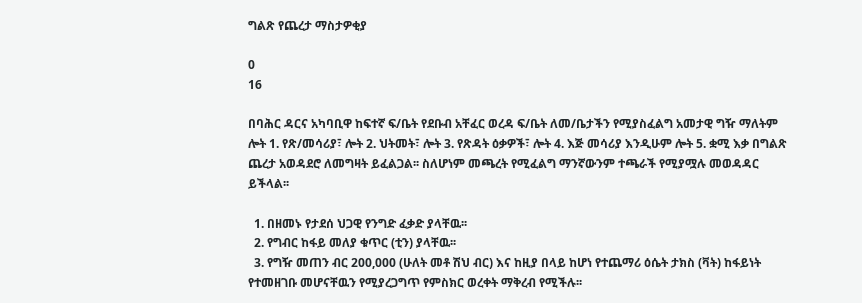ግልጽ የጨረታ ማስታዎቂያ

0
16

በባሕር ዳርና አካባቢዋ ከፍተኛ ፍ/ቤት የደቡብ አቸፈር ወረዳ ፍ/ቤት ለመ/ቤታችን የሚያስፈልግ አመታዊ ግዥ ማለትም ሎት 1. የጽ/መሳሪያ፣ ሎት 2. ህትመት፣ ሎት 3. የጽዳት ዕቃዎች፣ ሎት 4. እጅ መሳሪያ እንዲሁም ሎት 5. ቋሚ እቃ በግልጽ ጨረታ አወዳደሮ ለመግዛት ይፈልጋል፡፡ ስለሆነም መጫረት የሚፈልግ ማንኛውንም ተጫራች የሚያሟሉ መወዳዳር ይችላል፡፡

  1. በዘመኑ የታደሰ ህጋዊ የንግድ ፈቃድ ያላቸዉ፡፡
  2. የግብር ከፋይ መለያ ቁጥር (ቲን) ያላቸዉ፡፡
  3. የግዥ መጠን ብር 200,000 (ሁለት መቶ ሽህ ብር) እና ከዚያ በላይ ከሆነ የተጨማሪ ዕሴት ታክስ (ቫት) ከፋይነት የተመዘገቡ መሆናቸዉን የሚያረጋግጥ የምስክር ወረቀት ማቅረብ የሚችሉ፡፡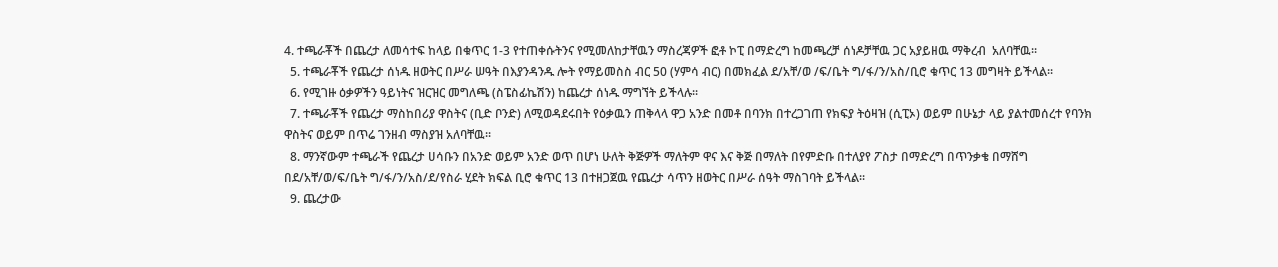4. ተጫራቾች በጨረታ ለመሳተፍ ከላይ በቁጥር 1-3 የተጠቀሱትንና የሚመለከታቸዉን ማስረጃዎች ፎቶ ኮፒ በማድረግ ከመጫረቻ ሰነዶቻቸዉ ጋር አያይዘዉ ማቅረብ  አለባቸዉ፡፡
  5. ተጫራቾች የጨረታ ሰነዱ ዘወትር በሥራ ሠዓት በእያንዳንዱ ሎት የማይመስስ ብር 50 (ሃምሳ ብር) በመክፈል ደ/አቸ/ወ /ፍ/ቤት ግ/ፋ/ን/አስ/ቢሮ ቁጥር 13 መግዛት ይችላል፡፡
  6. የሚገዙ ዕቃዎችን ዓይነትና ዝርዝር መግለጫ (ስፔስፊኬሽን) ከጨረታ ሰነዱ ማግኘት ይችላሉ፡፡
  7. ተጫራቾች የጨረታ ማስከበሪያ ዋስትና (ቢድ ቦንድ) ለሚወዳደሩበት የዕቃዉን ጠቅላላ ዋጋ አንድ በመቶ በባንክ በተረጋገጠ የክፍያ ትዕዛዝ (ሲፒኦ) ወይም በሁኔታ ላይ ያልተመሰረተ የባንክ ዋስትና ወይም በጥሬ ገንዘብ ማስያዝ አለባቸዉ፡፡
  8. ማንኛውም ተጫራች የጨረታ ሀሳቡን በአንድ ወይም አንድ ወጥ በሆነ ሁለት ቅጅዎች ማለትም ዋና እና ቅጅ በማለት በየምድቡ በተለያየ ፖስታ በማድረግ በጥንቃቄ በማሸግ በደ/አቸ/ወ/ፍ/ቤት ግ/ፋ/ን/አስ/ደ/የስራ ሂደት ክፍል ቢሮ ቁጥር 13 በተዘጋጀዉ የጨረታ ሳጥን ዘወትር በሥራ ሰዓት ማስገባት ይችላል፡፡
  9. ጨረታው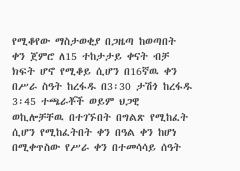የሚቆየው ማስታወቂያ በጋዜጣ ከወጣበት ቀን ጀምሮ ለ15 ተከታታይ ቀናት ብቻ ክፍት ሆኖ የሚቆይ ሲሆን በ16ኛዉ ቀን በሥራ ስዓት ከረፋዱ በ3፡30 ታሽጎ ከረፋዱ 3፡45 ተጫራቾች ወይም ህጋዊ ወኪሎቻቸዉ በተገኙበት በግልጽ የሚከፈት ሲሆን የሚከፈትበት ቀን በዓል ቀን ከሆነ በሚቀጥስው የሥራ ቀን በተመሳሳይ ሰዓት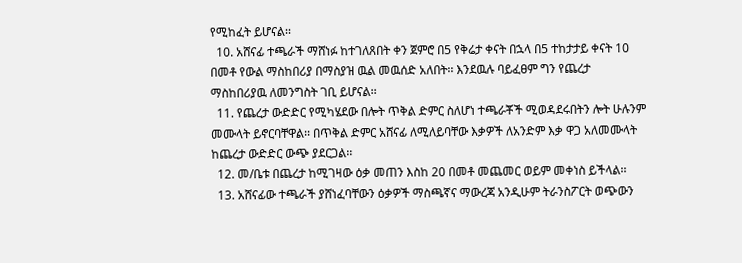የሚከፈት ይሆናል፡፡
  10. አሸናፊ ተጫራች ማሸነፉ ከተገለጸበት ቀን ጀምሮ በ5 የቅሬታ ቀናት በኋላ በ5 ተከታታይ ቀናት 10 በመቶ የውል ማስከበሪያ በማስያዝ ዉል መዉሰድ አለበት፡፡ እንደዉሉ ባይፈፀም ግን የጨረታ ማስከበሪያዉ ለመንግስት ገቢ ይሆናል፡፡
  11. የጨረታ ውድድር የሚካሄደው በሎት ጥቅል ድምር ስለሆነ ተጫራቾች ሚወዳደሩበትን ሎት ሁሉንም መሙላት ይኖርባቸዋል፡፡ በጥቅል ድምር አሸናፊ ለሚለይባቸው እቃዎች ለአንድም እቃ ዋጋ አለመሙላት ከጨረታ ውድድር ውጭ ያደርጋል፡፡
  12. መ/ቤቱ በጨረታ ከሚገዛው ዕቃ መጠን እስከ 20 በመቶ መጨመር ወይም መቀነስ ይችላል፡፡
  13. አሸናፊው ተጫራች ያሸነፈባቸውን ዕቃዎች ማስጫኛና ማውረጃ አንዲሁም ትራንስፖርት ወጭውን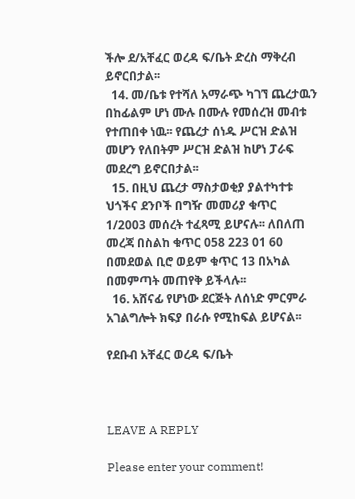ችሎ ደ/አቸፈር ወረዳ ፍ/ቤት ድረስ ማቅረብ ይኖርበታል፡፡
  14. መ/ቤቱ የተሻለ አማራጭ ካገኘ ጨረታዉን በከፊልም ሆነ ሙሉ በሙሉ የመሰረዝ መብቱ የተጠበቀ ነዉ፡፡ የጨረታ ሰነዱ ሥርዝ ድልዝ መሆን የለበትም ሥርዝ ድልዝ ከሆነ ፓራፍ መደረግ ይኖርበታል፡፡
  15. በዚህ ጨረታ ማስታወቂያ ያልተካተቱ ህጎችና ደንቦች በግዥ መመሪያ ቁጥር 1/2003 መሰረት ተፈጻሚ ይሆናሉ፡፡ ለበለጠ መረጃ በስልከ ቁጥር 058 223 01 60 በመደወል ቢሮ ወይም ቁጥር 13 በአካል በመምጣት መጠየቅ ይችላሉ፡፡
  16. አሸናፊ የሆነው ደርጅት ለሰነድ ምርምራ አገልግሎት ክፍያ በራሱ የሚከፍል ይሆናል፡፡

የደቡብ አቸፈር ወረዳ ፍ/ቤት



LEAVE A REPLY

Please enter your comment!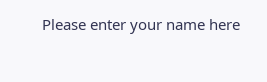Please enter your name here